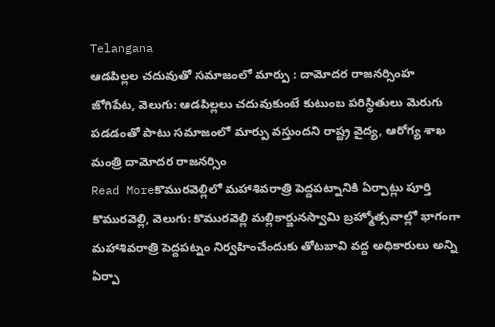Telangana
ఆడపిల్లల చదువుతో సమాజంలో మార్పు : దామోదర రాజనర్సింహ
జోగిపేట, వెలుగు: ఆడపిల్లలు చదువుకుంటే కుటుంబ పరిస్థితులు మెరుగు పడడంతో పాటు సమాజంలో మార్పు వస్తుందని రాష్ట్ర వైద్య, ఆరోగ్య శాఖ మంత్రి దామోదర రాజనర్సిం
Read Moreకొమురవెల్లిలో మహాశివరాత్రి పెద్దపట్నానికి ఏర్పాట్లు పూర్తి
కొమురవెల్లి, వెలుగు: కొమురవెల్లి మల్లికార్జునస్వామి బ్రహ్మోత్సవాల్లో భాగంగా మహాశివరాత్రి పెద్దపట్నం నిర్వహించేందుకు తోటబావి వద్ద అధికారులు అన్ని ఏర్పా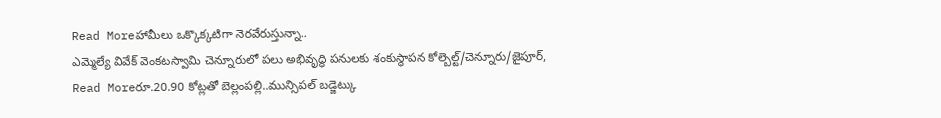Read Moreహామీలు ఒక్కొక్కటిగా నెరవేరుస్తున్నా..
ఎమ్మెల్యే వివేక్ వెంకటస్వామి చెన్నూరులో పలు అభివృద్ధి పనులకు శంకుస్థాపన కోల్బెల్ట్/చెన్నూరు/జైపూర్,
Read Moreరూ.20.90 కోట్లతో బెల్లంపల్లి..మున్సిపల్ బడ్జెట్కు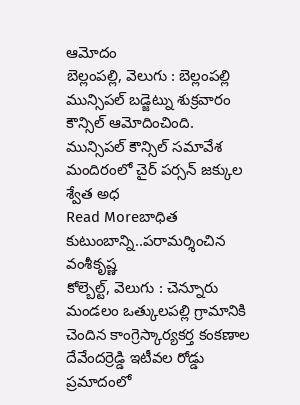ఆమోదం
బెల్లంపల్లి, వెలుగు : బెల్లంపల్లి మున్సిపల్ బడ్జెట్ను శుక్రవారం కౌన్సిల్ ఆమోదించింది. మున్సిపల్ కౌన్సిల్ సమావేశ మందిరంలో చైర్ పర్సన్ జక్కుల శ్వేత అధ
Read Moreబాధిత కుటుంబాన్ని..పరామర్శించిన వంశీకృష్ణ
కోల్బెల్ట్, వెలుగు : చెన్నూరు మండలం ఒత్కులపల్లి గ్రామానికి చెందిన కాంగ్రెస్కార్యకర్త కంకణాల దేవేందర్రెడ్డి ఇటీవల రోడ్డు ప్రమాదంలో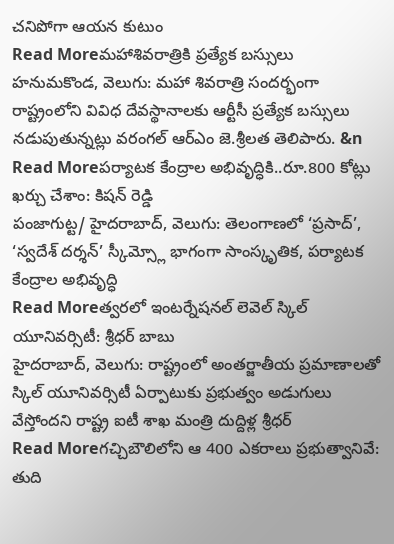చనిపోగా ఆయన కుటుం
Read Moreమహాశివరాత్రికి ప్రత్యేక బస్సులు
హనుమకొండ, వెలుగు: మహా శివరాత్రి సందర్భంగా రాష్ట్రంలోని వివిధ దేవస్థానాలకు ఆర్టీసీ ప్రత్యేక బస్సులు నడుపుతున్నట్లు వరంగల్ ఆర్ఎం జె.శ్రీలత తెలిపారు. &n
Read Moreపర్యాటక కేంద్రాల అభివృద్ధికి..రూ.800 కోట్లు ఖర్చు చేశాం: కిషన్ రెడ్డి
పంజాగుట్ట/ హైదరాబాద్, వెలుగు: తెలంగాణలో ‘ప్రసాద్’, ‘స్వదేశ్ దర్శన్’ స్కీమ్స్లో భాగంగా సాంస్కృతిక, పర్యాటక కేంద్రాల అభివృద్ధి
Read Moreత్వరలో ఇంటర్నేషనల్ లెవెల్ స్కిల్ యూనివర్సిటీ: శ్రీధర్ బాబు
హైదరాబాద్, వెలుగు: రాష్ట్రంలో అంతర్జాతీయ ప్రమాణాలతో స్కిల్ యూనివర్సిటీ ఏర్పాటుకు ప్రభుత్వం అడుగులు వేస్తోందని రాష్ట్ర ఐటీ శాఖ మంత్రి దుద్దిళ్ల శ్రీధర్
Read Moreగచ్చిబౌలిలోని ఆ 400 ఎకరాలు ప్రభుత్వానివే: తుది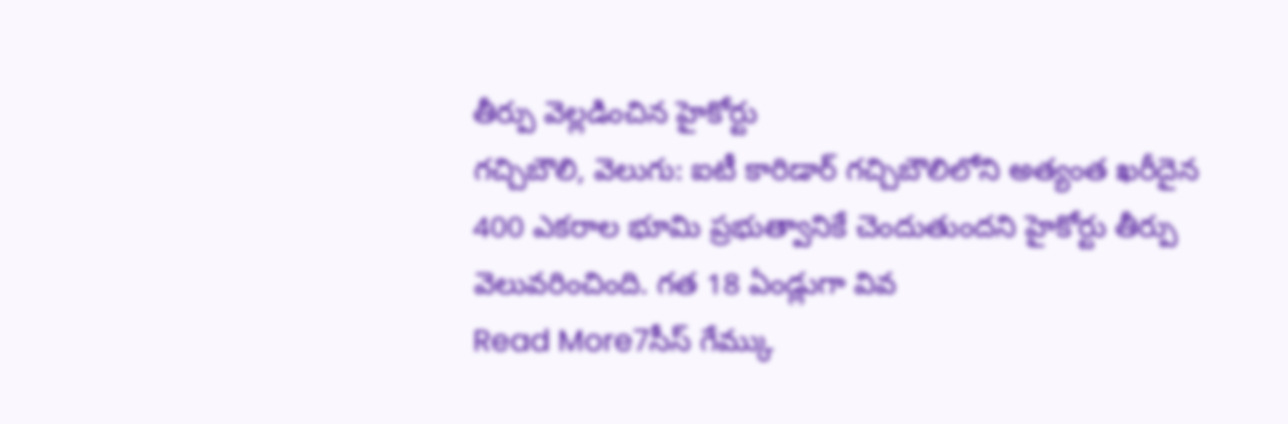తీర్పు వెల్లడించిన హైకోర్టు
గచ్చిబౌలి, వెలుగు: ఐటీ కారిడార్ గచ్చిబౌలిలోని అత్యంత ఖరీదైన 400 ఎకరాల భూమి ప్రభుత్వానికే చెందుతుందని హైకోర్టు తీర్పు వెలువరించింది. గత 18 ఏండ్లుగా వివ
Read More7సీస్ గేమ్కు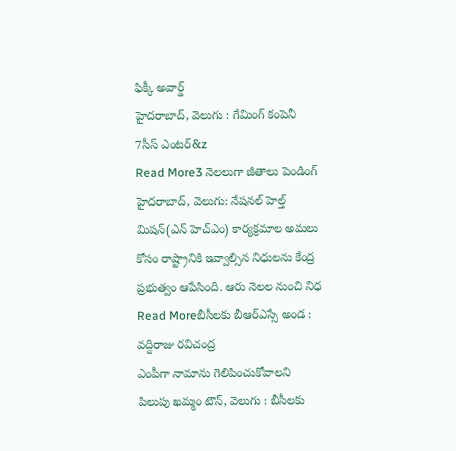ఫిక్కీ అవార్డ్
హైదరాబాద్, వెలుగు : గేమింగ్ కంపెనీ 7సీస్ ఎంటర్&z
Read More3 నెలలుగా జీతాలు పెండింగ్
హైదరాబాద్, వెలుగు: నేషనల్ హెల్త్ మిషన్(ఎన్ హెచ్ఎం) కార్యక్రమాల అమలు కోసం రాష్ట్రానికి ఇవ్వాల్సిన నిధులను కేంద్ర ప్రభుత్వం ఆపేసింది. ఆరు నెలల నుంచి నిధ
Read Moreబీసీలకు బీఆర్ఎస్సే అండ : వద్దిరాజు రవిచంద్ర
ఎంపీగా నామాను గెలిపించుకోవాలని పిలుపు ఖమ్మం టౌన్, వెలుగు : బీసీలకు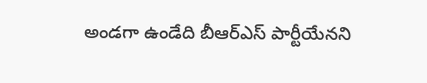అండగా ఉండేది బీఆర్ఎస్ పార్టీయేనని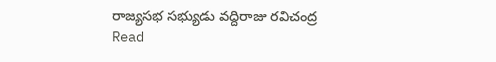రాజ్యసభ సభ్యుడు వద్దిరాజు రవిచంద్ర
Read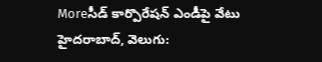Moreసీడ్ కార్పొరేషన్ ఎండీపై వేటు
హైదరాబాద్, వెలుగు: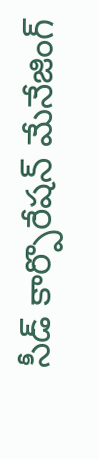సీడ్ కార్పొరేషన్ మేనేజింగ్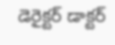డెరైక్టర్ డాక్టర్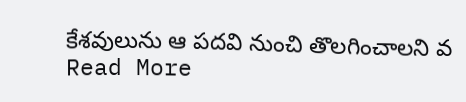కేశవులును ఆ పదవి నుంచి తొలగించాలని వ
Read More